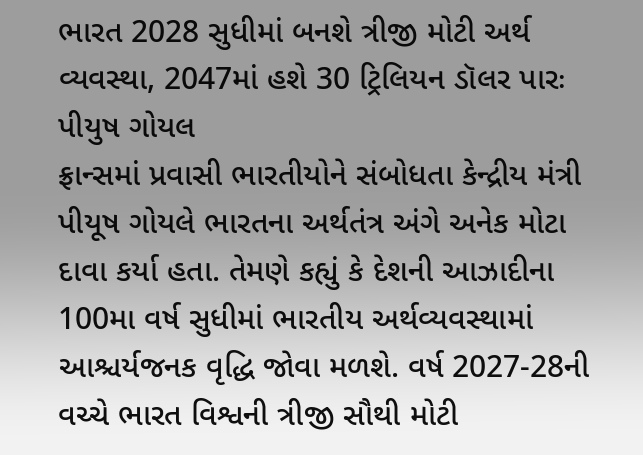ભારત 2028 સુધીમાં બનશે ત્રીજી મોટી અર્થ વ્યવસ્થા, 2047માં હશે 30 ટ્રિલિયન ડૉલર પારઃ પીયુષ ગોયલ
ફ્રાન્સમાં પ્રવાસી ભારતીયોને સંબોધતા કેન્દ્રીય મંત્રી પીયૂષ ગોયલે ભારતના અર્થતંત્ર અંગે અનેક મોટા દાવા કર્યા હતા. તેમણે કહ્યું કે દેશની આઝાદીના 100મા વર્ષ સુધીમાં ભારતીય અર્થવ્યવસ્થામાં આશ્ચર્યજનક વૃદ્ધિ જોવા મળશે. વર્ષ 2027-28ની વચ્ચે ભારત વિશ્વની ત્રીજી સૌથી મોટી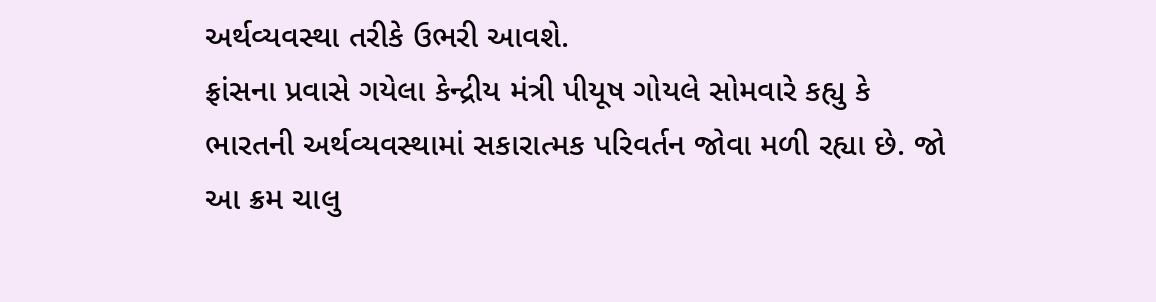અર્થવ્યવસ્થા તરીકે ઉભરી આવશે.
ફ્રાંસના પ્રવાસે ગયેલા કેન્દ્રીય મંત્રી પીયૂષ ગોયલે સોમવારે કહ્યુ કે ભારતની અર્થવ્યવસ્થામાં સકારાત્મક પરિવર્તન જોવા મળી રહ્યા છે. જો આ ક્રમ ચાલુ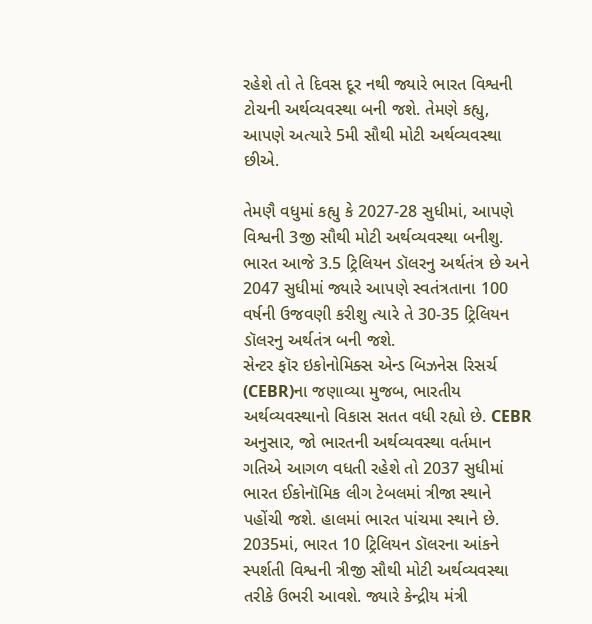રહેશે તો તે દિવસ દૂર નથી જ્યારે ભારત વિશ્વની ટોચની અર્થવ્યવસ્થા બની જશે. તેમણે કહ્યુ, આપણે અત્યારે 5મી સૌથી મોટી અર્થવ્યવસ્થા છીએ.

તેમણૈ વધુમાં કહ્યુ કે 2027-28 સુધીમાં, આપણે વિશ્વની 3જી સૌથી મોટી અર્થવ્યવસ્થા બનીશુ. ભારત આજે 3.5 ટ્રિલિયન ડૉલરનુ અર્થતંત્ર છે અને 2047 સુધીમાં જ્યારે આપણે સ્વતંત્રતાના 100 વર્ષની ઉજવણી કરીશુ ત્યારે તે 30-35 ટ્રિલિયન ડૉલરનુ અર્થતંત્ર બની જશે.
સેન્ટર ફૉર ઇકોનોમિક્સ એન્ડ બિઝનેસ રિસર્ચ (CEBR)ના જણાવ્યા મુજબ, ભારતીય અર્થવ્યવસ્થાનો વિકાસ સતત વધી રહ્યો છે. CEBR અનુસાર, જો ભારતની અર્થવ્યવસ્થા વર્તમાન ગતિએ આગળ વધતી રહેશે તો 2037 સુધીમાં ભારત ઈકોનૉમિક લીગ ટેબલમાં ત્રીજા સ્થાને પહોંચી જશે. હાલમાં ભારત પાંચમા સ્થાને છે.
2035માં, ભારત 10 ટ્રિલિયન ડૉલરના આંકને સ્પર્શતી વિશ્વની ત્રીજી સૌથી મોટી અર્થવ્યવસ્થા તરીકે ઉભરી આવશે. જ્યારે કેન્દ્રીય મંત્રી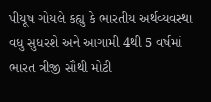પીયૂષ ગોયલે કહ્યુ કે ભારતીય અર્થવ્યવસ્થા વધુ સુધરશે અને આગામી 4થી 5 વર્ષમાં ભારત ત્રીજી સૌથી મોટી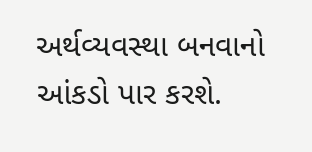અર્થવ્યવસ્થા બનવાનો આંકડો પાર કરશે.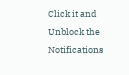Click it and Unblock the Notifications